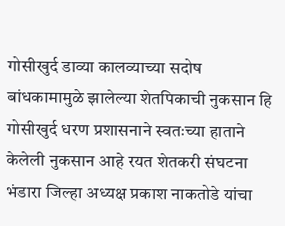गोसीखुर्द डाव्या कालव्याच्या सदोष बांधकामामुळे झालेल्या शेतपिकाची नुकसान हि गोसीखुर्द धरण प्रशासनाने स्वतःच्या हाताने केलेली नुकसान आहे रयत शेतकरी संघटना भंडारा जिल्हा अध्यक्ष प्रकाश नाकतोडे यांचा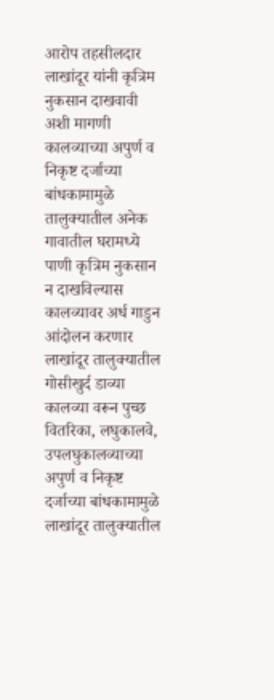आरोप तहसीलदार लाखांदूर यांनी कृत्रिम नुकसान दाखवावी अशी मागणी कालव्याच्या अपुर्ण व निकृष्ट दर्जाच्या बांधकामामुळे तालुक्यातील अनेक गावातील घरामध्ये पाणी कृत्रिम नुकसान न दाखविल्यास कालव्यावर अर्ध गाडुन आंदोलन करणार
लाखांदूर तालुक्यातील गोसीखुर्द डाव्या कालव्या वरून पुच्छ वितरिका, लघुकालवे, उपलघुकालव्याच्या अपुर्ण व निकृष्ट दर्जाच्या बांधकामामुळे लाखांदूर तालुक्यातील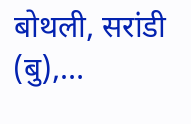बोथली, सरांडी (बु),…